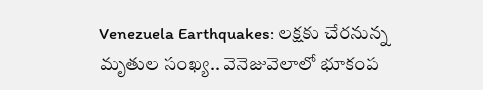Venezuela Earthquakes: లక్షకు చేరనున్న మృతుల సంఖ్య.. వెనెజువెలాలో భూకంప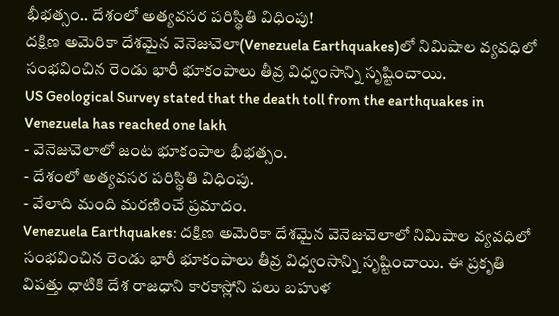భీభత్సం.. దేశంలో అత్యవసర పరిస్థితి విధింపు!
దక్షిణ అమెరికా దేశమైన వెనెజువెలా(Venezuela Earthquakes)లో నిమిషాల వ్యవధిలో సంభవించిన రెండు భారీ భూకంపాలు తీవ్ర విధ్వంసాన్ని సృష్టించాయి.
US Geological Survey stated that the death toll from the earthquakes in Venezuela has reached one lakh
- వెనెజువెలాలో జంట భూకంపాల భీభత్సం.
- దేశంలో అత్యవసర పరిస్థితి విధింపు.
- వేలాది మంది మరణించే ప్రమాదం.
Venezuela Earthquakes: దక్షిణ అమెరికా దేశమైన వెనెజువెలాలో నిమిషాల వ్యవధిలో సంభవించిన రెండు భారీ భూకంపాలు తీవ్ర విధ్వంసాన్ని సృష్టించాయి. ఈ ప్రకృతి విపత్తు ధాటికి దేశ రాజధాని కారకాస్లోని పలు బహుళ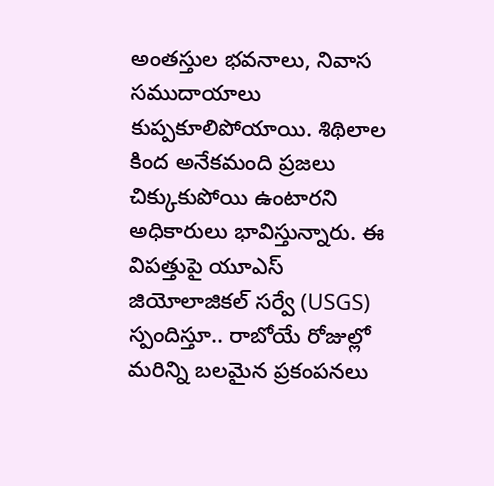అంతస్తుల భవనాలు, నివాస సముదాయాలు కుప్పకూలిపోయాయి. శిథిలాల కింద అనేకమంది ప్రజలు చిక్కుకుపోయి ఉంటారని అధికారులు భావిస్తున్నారు. ఈ విపత్తుపై యూఎస్ జియోలాజికల్ సర్వే (USGS) స్పందిస్తూ.. రాబోయే రోజుల్లో మరిన్ని బలమైన ప్రకంపనలు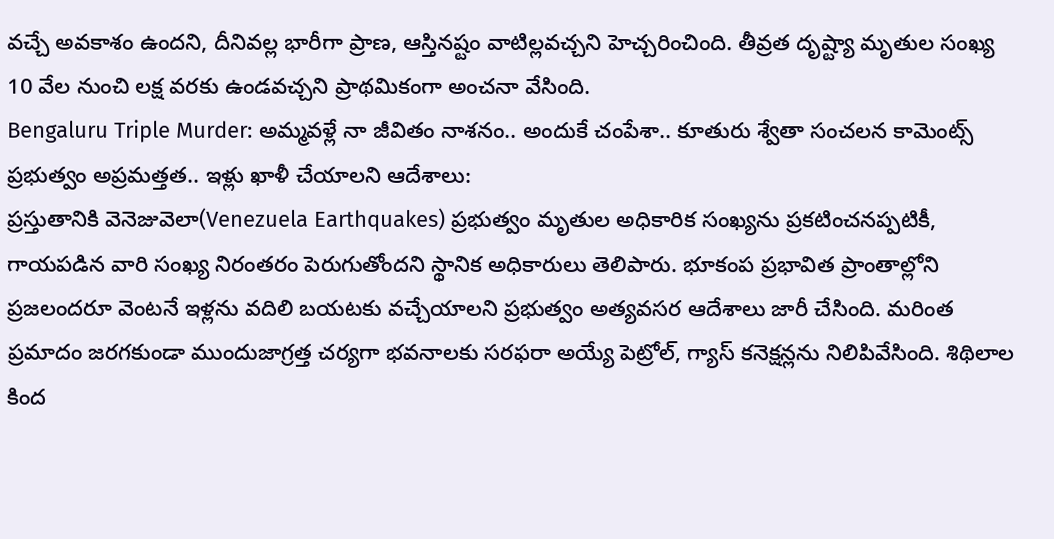వచ్చే అవకాశం ఉందని, దీనివల్ల భారీగా ప్రాణ, ఆస్తినష్టం వాటిల్లవచ్చని హెచ్చరించింది. తీవ్రత దృష్ట్యా మృతుల సంఖ్య 10 వేల నుంచి లక్ష వరకు ఉండవచ్చని ప్రాథమికంగా అంచనా వేసింది.
Bengaluru Triple Murder: అమ్మవళ్లే నా జీవితం నాశనం.. అందుకే చంపేశా.. కూతురు శ్వేతా సంచలన కామెంట్స్
ప్రభుత్వం అప్రమత్తత.. ఇళ్లు ఖాళీ చేయాలని ఆదేశాలు:
ప్రస్తుతానికి వెనెజువెలా(Venezuela Earthquakes) ప్రభుత్వం మృతుల అధికారిక సంఖ్యను ప్రకటించనప్పటికీ, గాయపడిన వారి సంఖ్య నిరంతరం పెరుగుతోందని స్థానిక అధికారులు తెలిపారు. భూకంప ప్రభావిత ప్రాంతాల్లోని ప్రజలందరూ వెంటనే ఇళ్లను వదిలి బయటకు వచ్చేయాలని ప్రభుత్వం అత్యవసర ఆదేశాలు జారీ చేసింది. మరింత ప్రమాదం జరగకుండా ముందుజాగ్రత్త చర్యగా భవనాలకు సరఫరా అయ్యే పెట్రోల్, గ్యాస్ కనెక్షన్లను నిలిపివేసింది. శిథిలాల కింద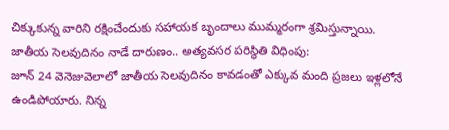చిక్కుకున్న వారిని రక్షించేందుకు సహాయక బృందాలు ముమ్మరంగా శ్రమిస్తున్నాయి.
జాతీయ సెలవుదినం నాడే దారుణం.. అత్యవసర పరిస్థితి విధింపు:
జూన్ 24 వెనెజువెలాలో జాతీయ సెలవుదినం కావడంతో ఎక్కువ మంది ప్రజలు ఇళ్లలోనే ఉండిపోయారు. నిన్న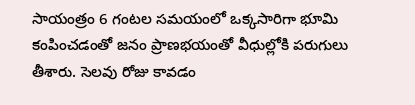సాయంత్రం 6 గంటల సమయంలో ఒక్కసారిగా భూమి కంపించడంతో జనం ప్రాణభయంతో వీధుల్లోకి పరుగులు తీశారు. సెలవు రోజు కావడం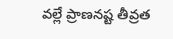వల్లే ప్రాణనష్ట తీవ్రత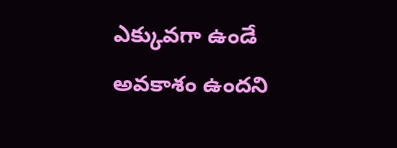ఎక్కువగా ఉండే అవకాశం ఉందని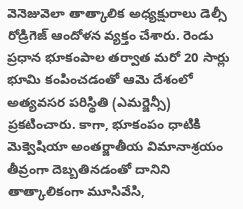వెనెజువెలా తాత్కాలిక అధ్యక్షురాలు డెల్సీ రోడ్రిగెజ్ ఆందోళన వ్యక్తం చేశారు. రెండు ప్రధాన భూకంపాల తర్వాత మరో 20 సార్లు భూమి కంపించడంతో ఆమె దేశంలో అత్యవసర పరిస్థితి (ఎమర్జెన్సీ) ప్రకటించారు. కాగా, భూకంపం ధాటికి మెక్వెషియా అంతర్జాతీయ విమానాశ్రయం తీవ్రంగా దెబ్బతినడంతో దానిని తాత్కాలికంగా మూసివేసి,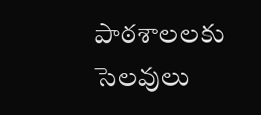పాఠశాలలకు సెలవులు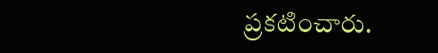ప్రకటించారు.